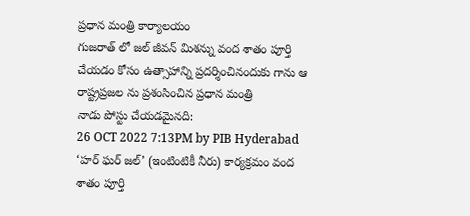ప్రధాన మంత్రి కార్యాలయం
గుజరాత్ లో జల్ జీవన్ మిశన్ను వంద శాతం పూర్తి చేయడం కోసం ఉత్సాహాన్ని ప్రదర్శించినందుకు గాను ఆ రాష్ట్రప్రజల ను ప్రశంసించిన ప్రధాన మంత్రి
నాడు పోస్టు చేయడమైనది:
26 OCT 2022 7:13PM by PIB Hyderabad
‘హర్ ఘర్ జల్’ (ఇంటింటికీ నీరు) కార్యక్రమం వంద శాతం పూర్తి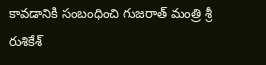కావడానికి సంబంధించి గుజరాత్ మంత్రి శ్రీ రుశికేశ్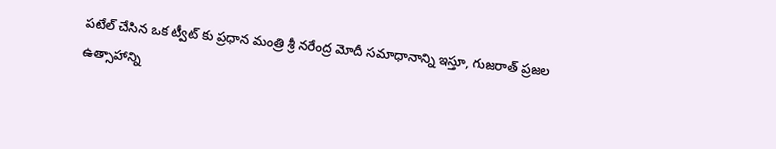పటేల్ చేసిన ఒక ట్వీట్ కు ప్రధాన మంత్రి శ్రీ నరేంద్ర మోదీ సమాధానాన్ని ఇస్తూ, గుజరాత్ ప్రజల ఉత్సాహాన్ని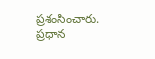ప్రశంసించారు.
ప్రధాన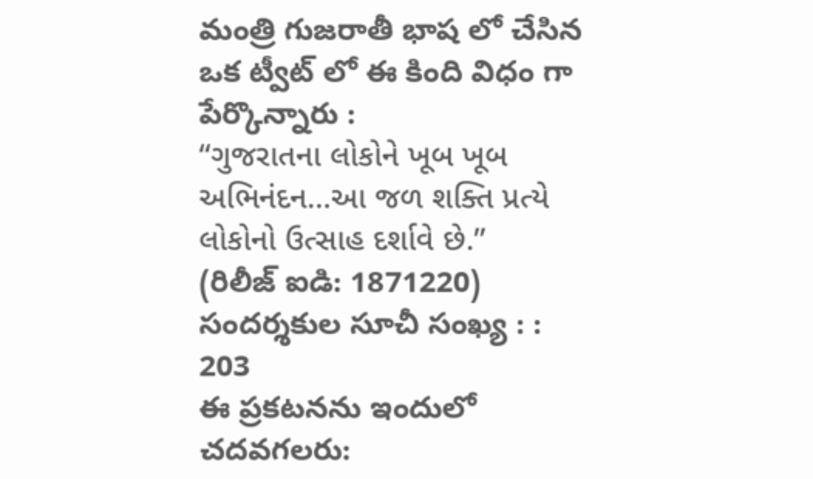మంత్రి గుజరాతీ భాష లో చేసిన ఒక ట్వీట్ లో ఈ కింది విధం గా పేర్కొన్నారు :
“ગુજરાતના લોકોને ખૂબ ખૂબ અભિનંદન...આ જળ શક્તિ પ્રત્યે લોકોનો ઉત્સાહ દર્શાવે છે.”
(రిలీజ్ ఐడి: 1871220)
సందర్శకుల సూచీ సంఖ్య : : 203
ఈ ప్రకటనను ఇందులో చదవగలరు: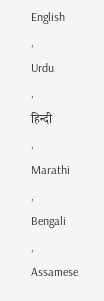English
,
Urdu
,
हिन्दी
,
Marathi
,
Bengali
,
Assamese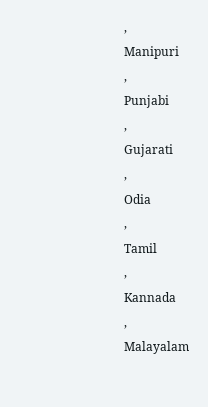,
Manipuri
,
Punjabi
,
Gujarati
,
Odia
,
Tamil
,
Kannada
,
Malayalam